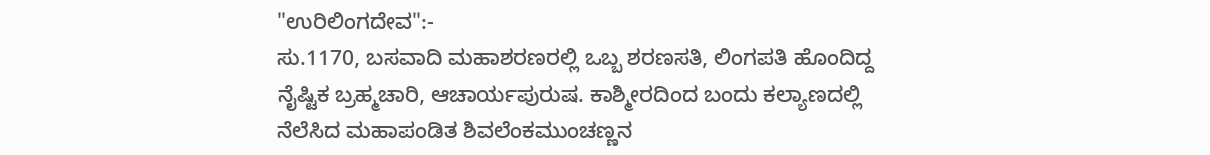"ಉರಿಲಿಂಗದೇವ":-
ಸು.1170, ಬಸವಾದಿ ಮಹಾಶರಣರಲ್ಲಿ ಒಬ್ಬ ಶರಣಸತಿ, ಲಿಂಗಪತಿ ಹೊಂದಿದ್ದ ನೈಷ್ಟಿಕ ಬ್ರಹ್ಮಚಾರಿ, ಆಚಾರ್ಯಪುರುಷ. ಕಾಶ್ಮೀರದಿಂದ ಬಂದು ಕಲ್ಯಾಣದಲ್ಲಿ ನೆಲೆಸಿದ ಮಹಾಪಂಡಿತ ಶಿವಲೆಂಕಮುಂಚಣ್ಣನ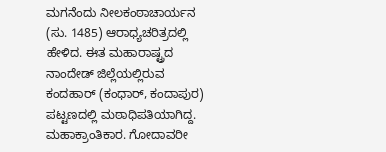ಮಗನೆಂದು ನೀಲಕಂಠಾಚಾರ್ಯನ (ಸು. 1485) ಆರಾಧ್ಯಚರಿತ್ರದಲ್ಲಿ ಹೇಳಿದ. ಈತ ಮಹಾರಾಷ್ಟ್ರದ ನಾಂದೇಡ್ ಜಿಲ್ಲೆಯಲ್ಲಿರುವ ಕಂದಹಾರ್ (ಕಂಧಾರ್, ಕಂದಾಪುರ) ಪಟ್ಟಣದಲ್ಲಿ ಮಠಾಧಿಪತಿಯಾಗಿದ್ದ. ಮಹಾಕ್ರಾಂತಿಕಾರ. ಗೋದಾವರೀ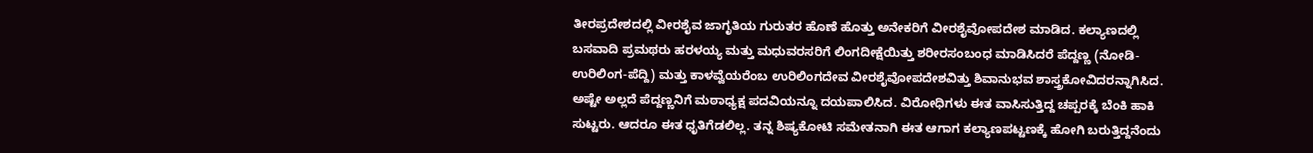ತೀರಪ್ರದೇಶದಲ್ಲಿ ವೀರಶೈವ ಜಾಗೃತಿಯ ಗುರುತರ ಹೊಣೆ ಹೊತ್ತು ಅನೇಕರಿಗೆ ವೀರಶೈವೋಪದೇಶ ಮಾಡಿದ. ಕಲ್ಯಾಣದಲ್ಲಿ ಬಸವಾದಿ ಪ್ರಮಥರು ಹರಳಯ್ಯ ಮತ್ತು ಮಧುವರಸರಿಗೆ ಲಿಂಗದೀಕ್ಷೆಯಿತ್ತು ಶರೀರಸಂಬಂಧ ಮಾಡಿಸಿದರೆ ಪೆದ್ದಣ್ಣ (ನೋಡಿ- ಉರಿಲಿಂಗ-ಪೆದ್ದಿ) ಮತ್ತು ಕಾಳವ್ವೆಯರೆಂಬ ಉರಿಲಿಂಗದೇವ ವೀರಶೈವೋಪದೇಶವಿತ್ತು ಶಿವಾನುಭವ ಶಾಸ್ತ್ರಕೋವಿದರನ್ನಾಗಿಸಿದ. ಅಷ್ಟೇ ಅಲ್ಲದೆ ಪೆದ್ದಣ್ಣನಿಗೆ ಮಠಾಧ್ಯಕ್ಷ ಪದವಿಯನ್ನೂ ದಯಪಾಲಿಸಿದ. ವಿರೋಧಿಗಳು ಈತ ವಾಸಿಸುತ್ತಿದ್ದ ಚಪ್ಪರಕ್ಕೆ ಬೆಂಕಿ ಹಾಕಿ ಸುಟ್ಟರು. ಆದರೂ ಈತ ಧೃತಿಗೆಡಲಿಲ್ಲ. ತನ್ನ ಶಿಷ್ಯಕೋಟಿ ಸಮೇತನಾಗಿ ಈತ ಆಗಾಗ ಕಲ್ಯಾಣಪಟ್ಟಣಕ್ಕೆ ಹೋಗಿ ಬರುತ್ತಿದ್ದನೆಂದು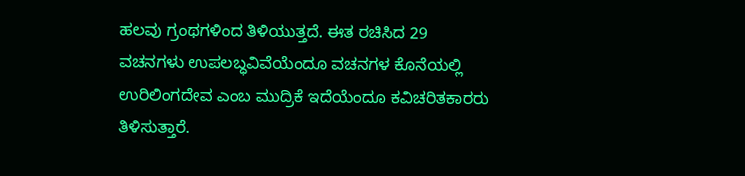ಹಲವು ಗ್ರಂಥಗಳಿಂದ ತಿಳಿಯುತ್ತದೆ. ಈತ ರಚಿಸಿದ 29 ವಚನಗಳು ಉಪಲಬ್ಧವಿವೆಯೆಂದೂ ವಚನಗಳ ಕೊನೆಯಲ್ಲಿ ಉರಿಲಿಂಗದೇವ ಎಂಬ ಮುದ್ರಿಕೆ ಇದೆಯೆಂದೂ ಕವಿಚರಿತಕಾರರು ತಿಳಿಸುತ್ತಾರೆ.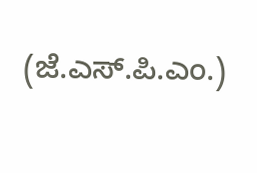(ಜೆ.ಎಸ್.ಪಿ.ಎಂ.)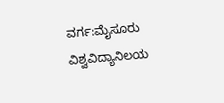ವರ್ಗ:ಮೈಸೂರು ವಿಶ್ವವಿದ್ಯಾನಿಲಯ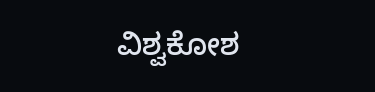ವಿಶ್ವಕೋಶ